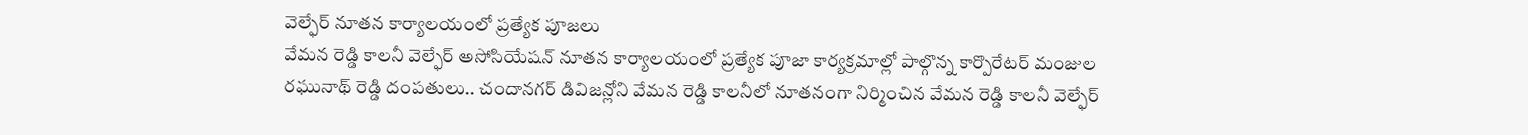వెల్ఫేర్ నూతన కార్యాలయంలో ప్రత్యేక పూజలు
వేమన రెడ్డి కాలనీ వెల్ఫేర్ అసోసియేషన్ నూతన కార్యాలయంలో ప్రత్యేక పూజా కార్యక్రమాల్లో పాల్గొన్న కార్పొరేటర్ మంజుల రఘునాథ్ రెడ్డి దంపతులు.. చందానగర్ డివిజన్లోని వేమన రెడ్డి కాలనీలో నూతనంగా నిర్మించిన వేమన రెడ్డి కాలనీ వెల్ఫేర్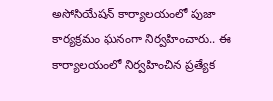అసోసియేషన్ కార్యాలయంలో పుజా కార్యక్రమం ఘనంగా నిర్వహించారు.. ఈ కార్యాలయంలో నిర్వహించిన ప్రత్యేక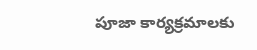పూజా కార్యక్రమాలకు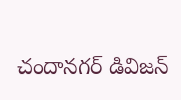చందానగర్ డివిజన్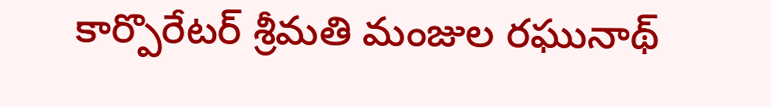కార్పొరేటర్ శ్రీమతి మంజుల రఘునాథ్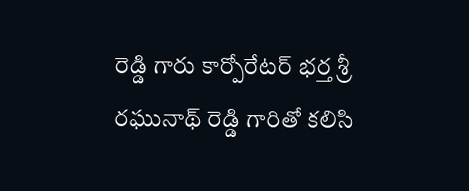రెడ్డి గారు కార్పోరేటర్ భర్త శ్రీ రఘునాథ్ రెడ్డి గారితో కలిసి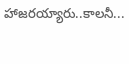హాజరయ్యారు..కాలనీ...